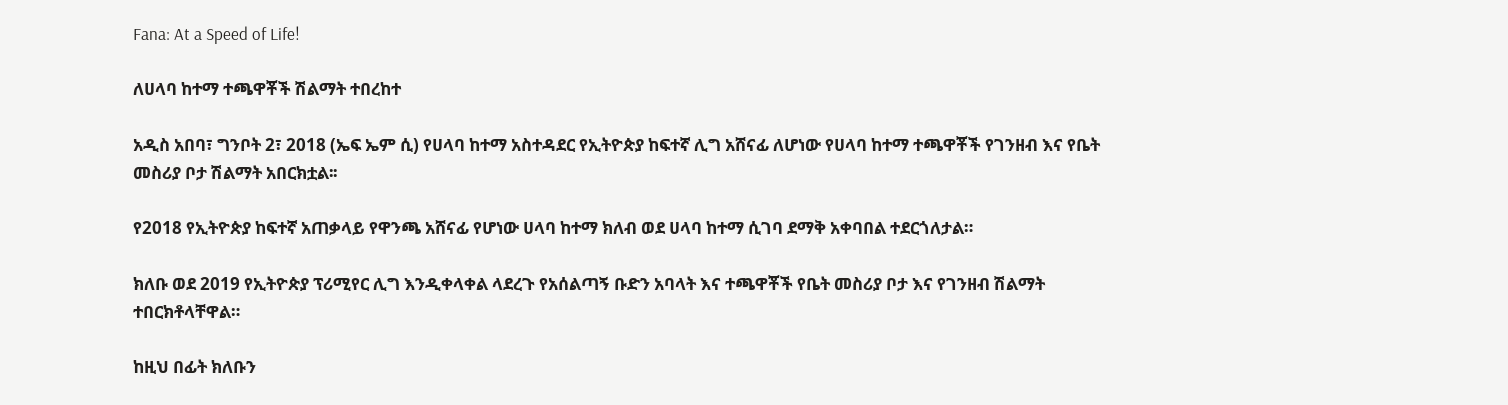Fana: At a Speed of Life!

ለሀላባ ከተማ ተጫዋቾች ሽልማት ተበረከተ

አዲስ አበባ፣ ግንቦት 2፣ 2018 (ኤፍ ኤም ሲ) የሀላባ ከተማ አስተዳደር የኢትዮጵያ ከፍተኛ ሊግ አሸናፊ ለሆነው የሀላባ ከተማ ተጫዋቾች የገንዘብ እና የቤት መስሪያ ቦታ ሽልማት አበርክቷል፡፡

የ2018 የኢትዮጵያ ከፍተኛ አጠቃላይ የዋንጫ አሸናፊ የሆነው ሀላባ ከተማ ክለብ ወደ ሀላባ ከተማ ሲገባ ደማቅ አቀባበል ተደርጎለታል።

ክለቡ ወደ 2019 የኢትዮጵያ ፕሪሚየር ሊግ እንዲቀላቀል ላደረጉ የአሰልጣኝ ቡድን አባላት እና ተጫዋቾች የቤት መስሪያ ቦታ እና የገንዘብ ሽልማት ተበርክቶላቸዋል።

ከዚህ በፊት ክለቡን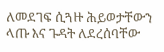ለመደገፍ ሲጓዙ ሕይወታቸውን ላጡ እና ጉዳት ለደረሰባቸው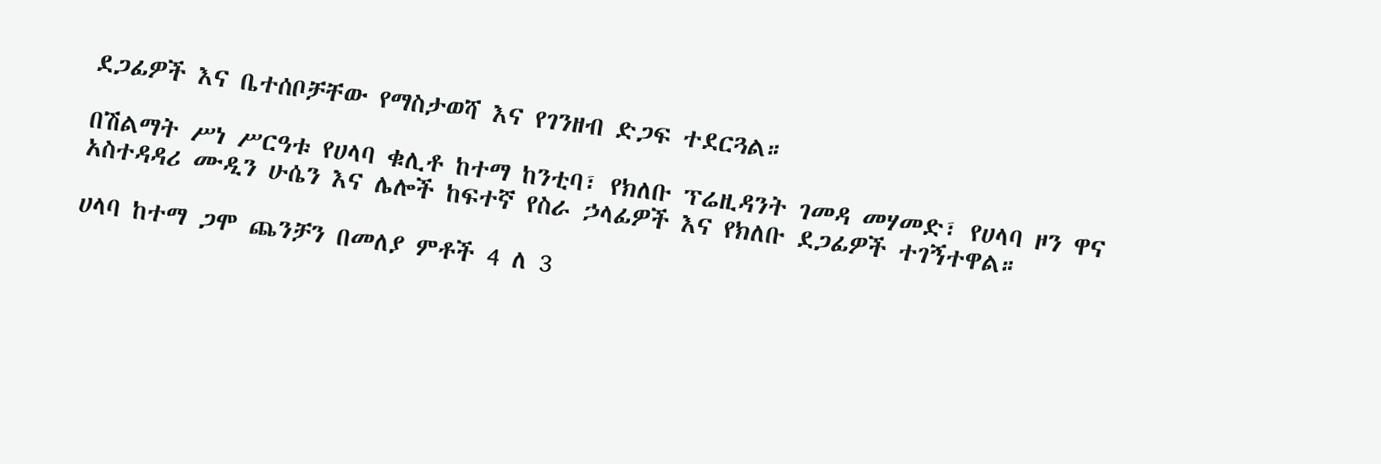ደጋፊዎች እና ቤተሰቦቻቸው የማስታወሻ እና የገንዘብ ድጋፍ ተደርጓል።

በሽልማት ሥነ ሥርዓቱ የሀላባ ቁሊቶ ከተማ ከንቲባ፣ የክለቡ ፕሬዚዳንት ገመዳ መሃመድ፣ የሀላባ ዞን ዋና አስተዳዳሪ ሙዲን ሁሴን እና ሌሎች ከፍተኛ የስራ ኃላፊዎች እና የክለቡ ደጋፊዎች ተገኝተዋል።

ሀላባ ከተማ ጋሞ ጨንቻን በመለያ ምቶች 4 ለ 3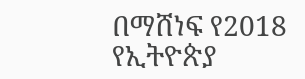በማሸነፍ የ2018 የኢትዮጵያ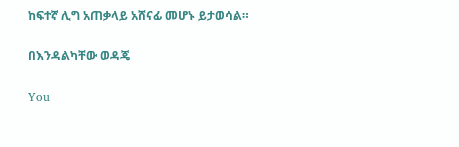ከፍተኛ ሊግ አጠቃላይ አሸናፊ መሆኑ ይታወሳል።

በእንዳልካቸው ወዳጄ

You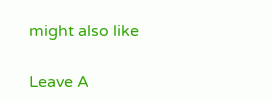might also like

Leave A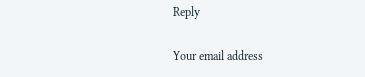Reply

Your email address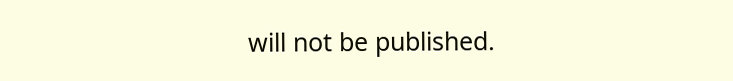will not be published.